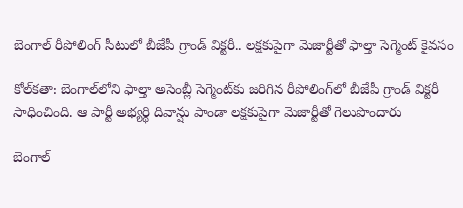బెంగాల్‌ రీపోలింగ్‌ సీటులో బీజేపీ గ్రాండ్‌ విక్టరీ.. లక్షకుపైగా మెజార్టీతో ఫాల్తా సెగ్మెంట్‌ కైవసం

కోల్‌కతా: బెంగాల్‌లోని ఫాల్తా అసెంబ్లీ సెగ్మెంట్‌కు జరిగిన రీపోలింగ్‌లో బీజేపీ గ్రాండ్‌ విక్టరీ సాధించింది. ఆ పార్టీ అభ్యర్థి దివాన్షు పాండా లక్షకుపైగా మెజార్టీతో గెలుపొందారు

బెంగాల్‌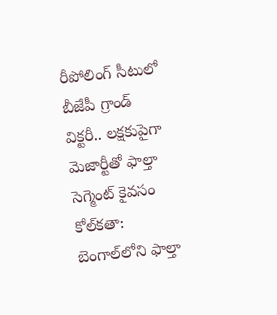రీపోలింగ్‌ సీటులో బీజేపీ గ్రాండ్‌ విక్టరీ.. లక్షకుపైగా మెజార్టీతో ఫాల్తా సెగ్మెంట్‌ కైవసం
కోల్‌కతా: బెంగాల్‌లోని ఫాల్తా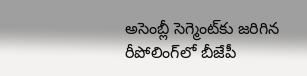అసెంబ్లీ సెగ్మెంట్‌కు జరిగిన రీపోలింగ్‌లో బీజేపీ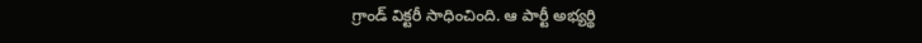గ్రాండ్‌ విక్టరీ సాధించింది. ఆ పార్టీ అభ్యర్థి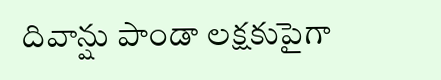దివాన్షు పాండా లక్షకుపైగా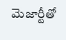మెజార్టీతో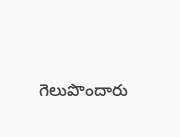గెలుపొందారు